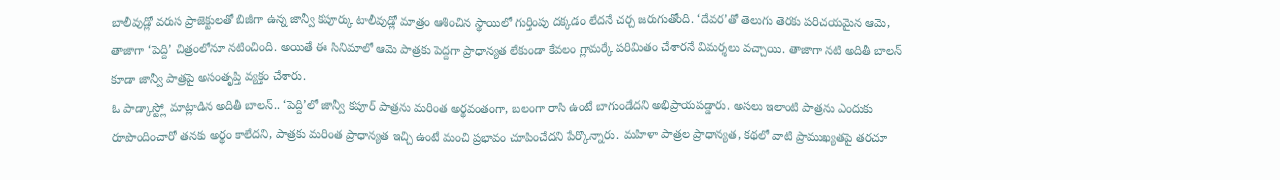బాలీవుడ్లో వరుస ప్రాజెక్టులతో బిజీగా ఉన్న జాన్వీ కపూర్కు టాలీవుడ్లో మాత్రం ఆశించిన స్థాయిలో గుర్తింపు దక్కడం లేదనే చర్చ జరుగుతోంది. ‘దేవర’తో తెలుగు తెరకు పరిచయమైన ఆమె, తాజాగా ‘పెద్ది’ చిత్రంలోనూ నటించింది. అయితే ఈ సినిమాలో ఆమె పాత్రకు పెద్దగా ప్రాధాన్యత లేకుండా కేవలం గ్లామర్కే పరిమితం చేశారనే విమర్శలు వచ్చాయి. తాజాగా నటి అదితీ బాలన్ కూడా జాన్వీ పాత్రపై అసంతృప్తి వ్యక్తం చేశారు.
ఓ పాడ్కాస్ట్లో మాట్లాడిన అదితీ బాలన్.. ‘పెద్ది’లో జాన్వీ కపూర్ పాత్రను మరింత అర్థవంతంగా, బలంగా రాసి ఉంటే బాగుండేదని అభిప్రాయపడ్డారు. అసలు ఇలాంటి పాత్రను ఎందుకు రూపొందించారో తనకు అర్థం కాలేదని, పాత్రకు మరింత ప్రాధాన్యత ఇచ్చి ఉంటే మంచి ప్రభావం చూపించేదని పేర్కొన్నారు. మహిళా పాత్రల ప్రాధాన్యత, కథలో వాటి ప్రాముఖ్యతపై తరచూ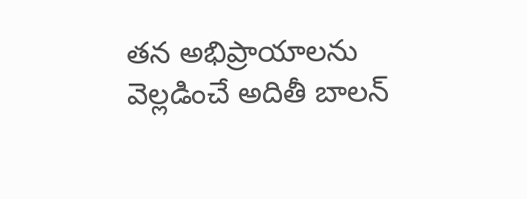తన అభిప్రాయాలను వెల్లడించే అదితీ బాలన్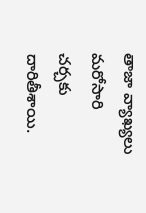తాజా వ్యాఖ్యలు మరోసారి చర్చకు దారితీశాయి.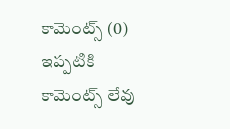కామెంట్స్ (0)
ఇప్పటికి కామెంట్స్ లేవు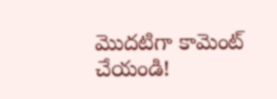మొదటిగా కామెంట్ చేయండి!